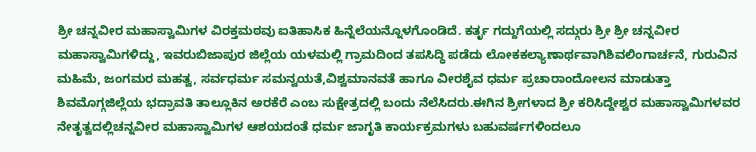ಶ್ರೀ ಚನ್ನವೀರ ಮಹಾಸ್ವಾಮಿಗಳ ವಿರಕ್ತಮಠವು ಐತಿಹಾಸಿಕ ಹಿನ್ನೆಲೆಯನ್ನೊಳಗೊಂಡಿದೆ. ಕರ್ತೃ ಗದ್ದುಗೆಯಲ್ಲಿ ಸದ್ಗುರು ಶ್ರೀ ಶ್ರೀ ಚನ್ನವೀರ ಮಹಾಸ್ವಾಮಿಗಳಿದ್ದು, ಇವರುಬಿಜಾಪುರ ಜಿಲ್ಲೆಯ ಯಳಮಲ್ಲಿ ಗ್ರಾಮದಿಂದ ತಪಸಿದ್ಧಿ ಪಡೆದು ಲೋಕಕಲ್ಯಾಣಾರ್ಥವಾಗಿಶಿವಲಿಂಗಾರ್ಚನೆ, ಗುರುವಿನ ಮಹಿಮೆ, ಜಂಗಮರ ಮಹತ್ವ, ಸರ್ವಧರ್ಮ ಸಮನ್ವಯತೆ,ವಿಶ್ವಮಾನವತೆ ಹಾಗೂ ವೀರಶೈವ ಧರ್ಮ ಪ್ರಚಾರಾಂದೋಲನ ಮಾಡುತ್ತಾ ಶಿವಮೊಗ್ಗಜಿಲ್ಲೆಯ ಭದ್ರಾವತಿ ತಾಲ್ಲೂಕಿನ ಅರಕೆರೆ ಎಂಬ ಸುಕ್ಷೇತ್ರದಲ್ಲಿ ಬಂದು ನೆಲೆಸಿದರು.ಈಗಿನ ಶ್ರೀಗಳಾದ ಶ್ರೀ ಕರಿಸಿದ್ದೇಶ್ವರ ಮಹಾಸ್ವಾಮಿಗಳವರ ನೇತೃತ್ವದಲ್ಲಿಚನ್ನವೀರ ಮಹಾಸ್ವಾಮಿಗಳ ಆಶಯದಂತೆ ಧರ್ಮ ಜಾಗೃತಿ ಕಾರ್ಯಕ್ರಮಗಳು ಬಹುವರ್ಷಗಳಿಂದಲೂ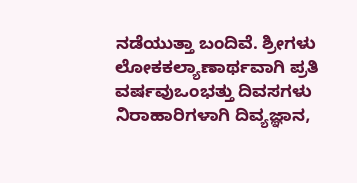ನಡೆಯುತ್ತಾ ಬಂದಿವೆ. ಶ್ರೀಗಳು ಲೋಕಕಲ್ಯಾಣಾರ್ಥವಾಗಿ ಪ್ರತಿ ವರ್ಷವುಒಂಭತ್ತು ದಿವಸಗಳು ನಿರಾಹಾರಿಗಳಾಗಿ ದಿವ್ಯಜ್ಞಾನ,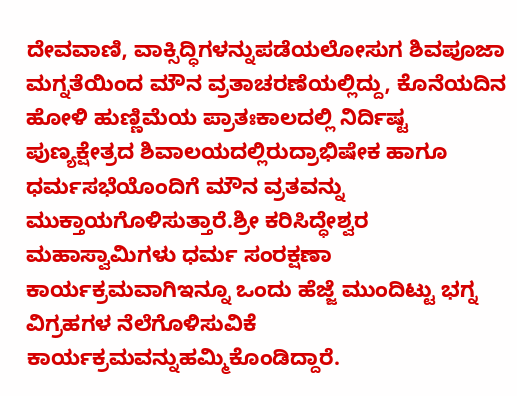ದೇವವಾಣಿ, ವಾಕ್ಸಿದ್ಧಿಗಳನ್ನುಪಡೆಯಲೋಸುಗ ಶಿವಪೂಜಾ ಮಗ್ನತೆಯಿಂದ ಮೌನ ವ್ರತಾಚರಣೆಯಲ್ಲಿದ್ದು, ಕೊನೆಯದಿನ ಹೋಳಿ ಹುಣ್ಣಿಮೆಯ ಪ್ರಾತಃಕಾಲದಲ್ಲಿ ನಿರ್ದಿಷ್ಟ ಪುಣ್ಯಕ್ಷೇತ್ರದ ಶಿವಾಲಯದಲ್ಲಿರುದ್ರಾಭಿಷೇಕ ಹಾಗೂ ಧರ್ಮಸಭೆಯೊಂದಿಗೆ ಮೌನ ವ್ರತವನ್ನು ಮುಕ್ತಾಯಗೊಳಿಸುತ್ತಾರೆ.ಶ್ರೀ ಕರಿಸಿದ್ಧೇಶ್ವರ ಮಹಾಸ್ವಾಮಿಗಳು ಧರ್ಮ ಸಂರಕ್ಷಣಾ ಕಾರ್ಯಕ್ರಮವಾಗಿಇನ್ನೂ ಒಂದು ಹೆಜ್ಜೆ ಮುಂದಿಟ್ಟು ಭಗ್ನ ವಿಗ್ರಹಗಳ ನೆಲೆಗೊಳಿಸುವಿಕೆ ಕಾರ್ಯಕ್ರಮವನ್ನುಹಮ್ಮಿಕೊಂಡಿದ್ದಾರೆ.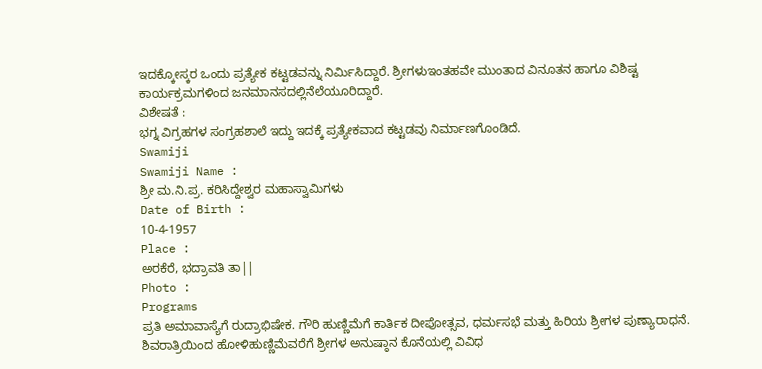ಇದಕ್ಕೋಸ್ಕರ ಒಂದು ಪ್ರತ್ಯೇಕ ಕಟ್ಟಡವನ್ನು ನಿರ್ಮಿಸಿದ್ದಾರೆ. ಶ್ರೀಗಳುಇಂತಹವೇ ಮುಂತಾದ ವಿನೂತನ ಹಾಗೂ ವಿಶಿಷ್ಟ ಕಾರ್ಯಕ್ರಮಗಳಿಂದ ಜನಮಾನಸದಲ್ಲಿನೆಲೆಯೂರಿದ್ದಾರೆ.
ವಿಶೇಷತೆ :
ಭಗ್ನ ವಿಗ್ರಹಗಳ ಸಂಗ್ರಹಶಾಲೆ ಇದ್ದು ಇದಕ್ಕೆ ಪ್ರತ್ಯೇಕವಾದ ಕಟ್ಟಡವು ನಿರ್ಮಾಣಗೊಂಡಿದೆ.
Swamiji
Swamiji Name :
ಶ್ರೀ ಮ.ನಿ.ಪ್ರ. ಕರಿಸಿದ್ದೇಶ್ವರ ಮಹಾಸ್ವಾಮಿಗಳು
Date of Birth :
10-4-1957
Place :
ಅರಕೆರೆ, ಭದ್ರಾವತಿ ತಾ||
Photo :
Programs
ಪ್ರತಿ ಅಮಾವಾಸ್ಯೆಗೆ ರುದ್ರಾಭಿಷೇಕ. ಗೌರಿ ಹುಣ್ಣಿಮೆಗೆ ಕಾರ್ತಿಕ ದೀಪೋತ್ಸವ, ಧರ್ಮಸಭೆ ಮತ್ತು ಹಿರಿಯ ಶ್ರೀಗಳ ಪುಣ್ಯಾರಾಧನೆ. ಶಿವರಾತ್ರಿಯಿಂದ ಹೋಳಿಹುಣ್ಣಿಮೆವರೆಗೆ ಶ್ರೀಗಳ ಅನುಷ್ಠಾನ ಕೊನೆಯಲ್ಲಿ ವಿವಿಧ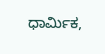ಧಾರ್ಮಿಕ,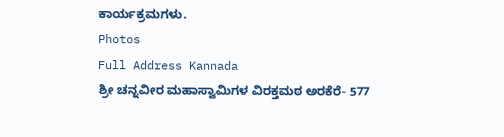ಕಾರ್ಯಕ್ರಮಗಳು.
Photos
Full Address Kannada
ಶ್ರೀ ಚನ್ನವೀರ ಮಹಾಸ್ವಾಮಿಗಳ ವಿರಕ್ತಮಠ ಅರಕೆರೆ- 577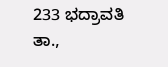233 ಭದ್ರಾವತಿ ತಾ.,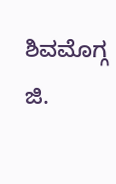ಶಿವಮೊಗ್ಗ ಜಿ.